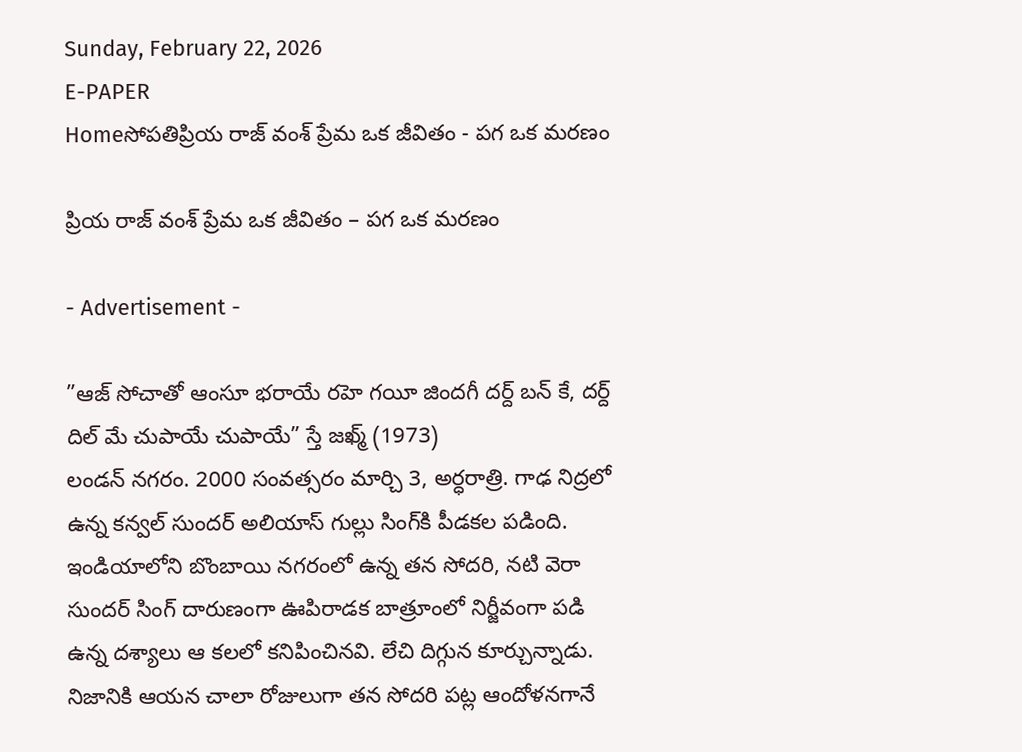Sunday, February 22, 2026
E-PAPER
Homeసోపతిప్రియ రాజ్‌ వంశ్‌ ప్రేమ ఒక జీవితం - పగ ఒక మరణం

ప్రియ రాజ్‌ వంశ్‌ ప్రేమ ఒక జీవితం – పగ ఒక మరణం

- Advertisement -

”ఆజ్‌ సోచాతో ఆంసూ భరాయే రహె గయీ జిందగీ దర్ద్‌ బన్‌ కే, దర్ద్‌ దిల్‌ మే చుపాయే చుపాయే” స్తే జఖ్మ్‌ (1973)
లండన్‌ నగరం. 2000 సంవత్సరం మార్చి 3, అర్ధరాత్రి. గాఢ నిద్రలో ఉన్న కన్వల్‌ సుందర్‌ అలియాస్‌ గుల్లు సింగ్‌కి పీడకల పడింది. ఇండియాలోని బొంబాయి నగరంలో ఉన్న తన సోదరి, నటి వెరా సుందర్‌ సింగ్‌ దారుణంగా ఊపిరాడక బాత్రూంలో నిర్జీవంగా పడి ఉన్న దశ్యాలు ఆ కలలో కనిపించినవి. లేచి దిగ్గున కూర్చున్నాడు. నిజానికి ఆయన చాలా రోజులుగా తన సోదరి పట్ల ఆందోళనగానే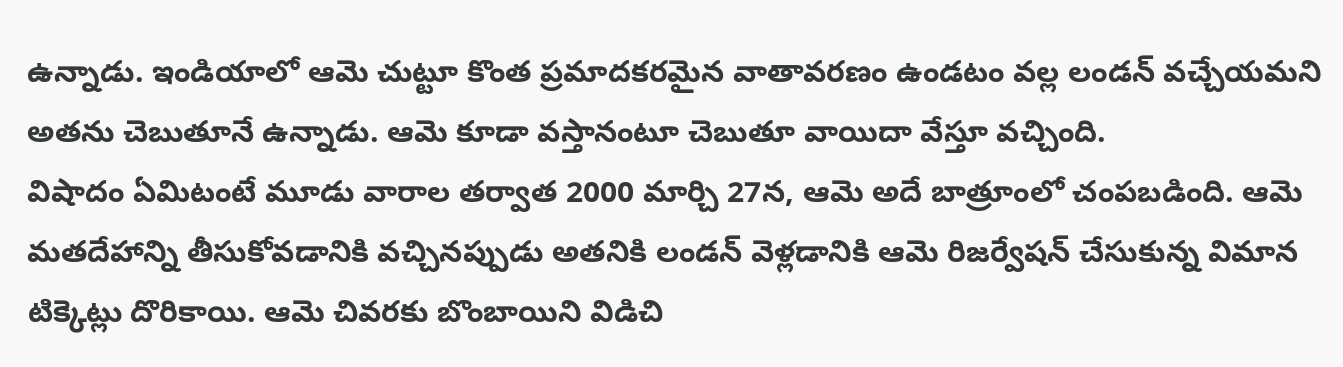ఉన్నాడు. ఇండియాలో ఆమె చుట్టూ కొంత ప్రమాదకరమైన వాతావరణం ఉండటం వల్ల లండన్‌ వచ్చేయమని అతను చెబుతూనే ఉన్నాడు. ఆమె కూడా వస్తానంటూ చెబుతూ వాయిదా వేస్తూ వచ్చింది.
విషాదం ఏమిటంటే మూడు వారాల తర్వాత 2000 మార్చి 27న, ఆమె అదే బాత్రూంలో చంపబడింది. ఆమె మతదేహాన్ని తీసుకోవడానికి వచ్చినప్పుడు అతనికి లండన్‌ వెళ్లడానికి ఆమె రిజర్వేషన్‌ చేసుకున్న విమాన టిక్కెట్లు దొరికాయి. ఆమె చివరకు బొంబాయిని విడిచి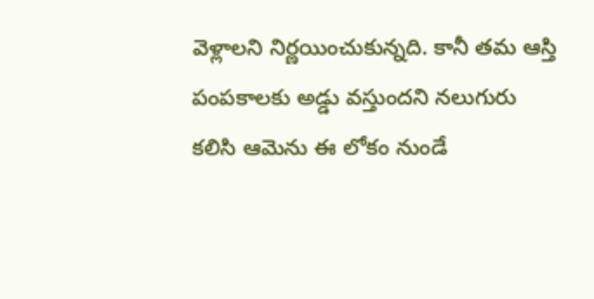వెళ్లాలని నిర్ణయించుకున్నది. కానీ తమ ఆస్తి పంపకాలకు అడ్డు వస్తుందని నలుగురు కలిసి ఆమెను ఈ లోకం నుండే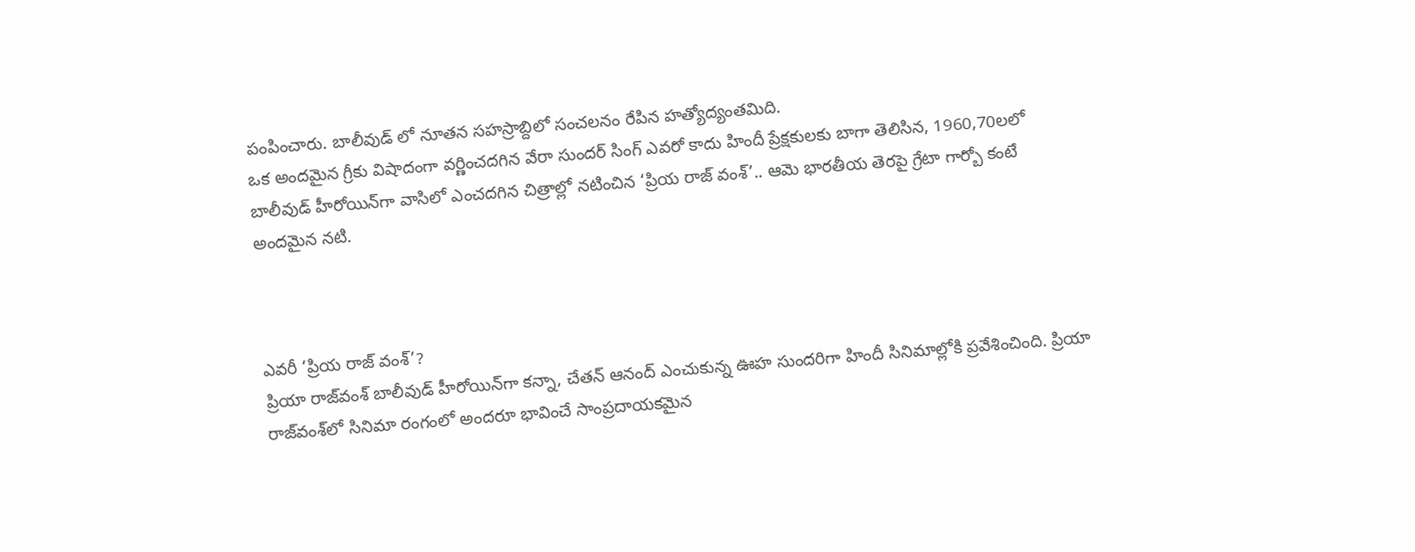పంపించారు. బాలీవుడ్‌ లో నూతన సహస్రాబ్దిలో సంచలనం రేపిన హత్యోద్యంతమిది.
ఒక అందమైన గ్రీకు విషాదంగా వర్ణించదగిన వేరా సుందర్‌ సింగ్‌ ఎవరో కాదు హిందీ ప్రేక్షకులకు బాగా తెలిసిన, 1960,70లలో బాలీవుడ్‌ హీరోయిన్‌గా వాసిలో ఎంచదగిన చిత్రాల్లో నటించిన ‘ప్రియ రాజ్‌ వంశ్‌’.. ఆమె భారతీయ తెరపై గ్రేటా గార్బో కంటే అందమైన నటి.



ఎవరీ ‘ప్రియ రాజ్‌ వంశ్‌’?
ప్రియా రాజ్‌వంశ్‌ బాలీవుడ్‌ హీరోయిన్‌గా కన్నా, చేతన్‌ ఆనంద్‌ ఎంచుకున్న ఊహ సుందరిగా హిందీ సినిమాల్లోకి ప్రవేశించింది. ప్రియా రాజ్‌వంశ్‌లో సినిమా రంగంలో అందరూ భావించే సాంప్రదాయకమైన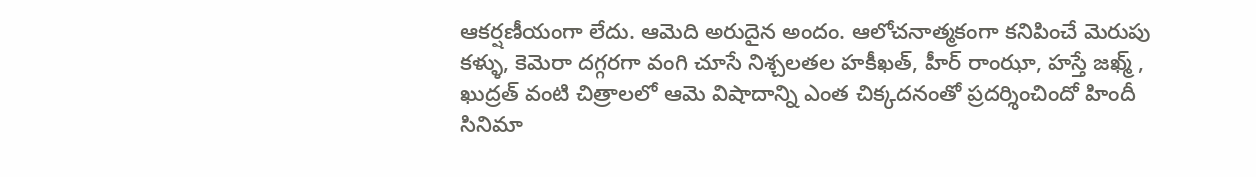ఆకర్షణీయంగా లేదు. ఆమెది అరుదైన అందం. ఆలోచనాత్మకంగా కనిపించే మెరుపు కళ్ళు, కెమెరా దగ్గరగా వంగి చూసే నిశ్చలతల హకీఖత్‌, హీర్‌ రాంఝా, హస్తే జఖ్మ్‌ , ఖుద్రత్‌ వంటి చిత్రాలలో ఆమె విషాదాన్ని ఎంత చిక్కదనంతో ప్రదర్శించిందో హిందీ సినిమా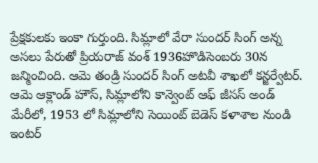ప్రేక్షకులకు ఇంకా గుర్తుంది. సిమ్లాలో వేరా సుందర్‌ సింగ్‌ అన్న అసలు పేరుతో ప్రియరాజ్‌ వంశ్‌ 1936హొడిసెంబరు 30న జన్మించింది. ఆమె తండ్రి సుందర్‌ సింగ్‌ అటవీ శాఖలో కన్జర్వేటర్‌. ఆమె ఆక్లాండ్‌ హౌస్‌, సిమ్లాలోని కాన్వెంట్‌ ఆఫ్‌ జీసస్‌ అండ్‌ మేరీలో, 1953 లో సిమ్లాలోని సెయింట్‌ బెడెస్‌ కళాశాల నుండి ఇంటర్‌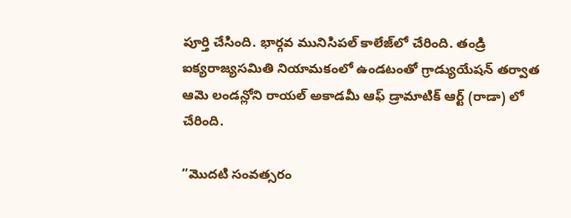పూర్తి చేసింది. భార్గవ మునిసిపల్‌ కాలేజ్‌లో చేరింది. తండ్రి ఐక్యరాజ్యసమితి నియామకంలో ఉండటంతో గ్రాడ్యుయేషన్‌ తర్వాత ఆమె లండన్లోని రాయల్‌ అకాడమీ ఆఫ్‌ డ్రామాటిక్‌ ఆర్ట్‌ (రాడా) లో చేరింది.

”మొదటి సంవత్సరం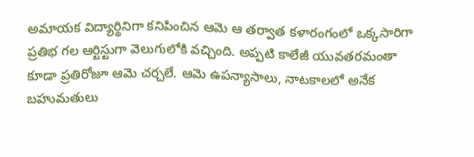అమాయక విద్యార్థినిగా కనిపించిన ఆమె ఆ తర్వాత కళారంగంలో ఒక్కసారిగా ప్రతిభ గల ఆర్టిస్టుగా వెలుగులోకి వచ్చింది. అప్పటి కాలేజీ యువతరమంతా కూడా ప్రతిరోజూ ఆమె చర్చలే. ఆమె ఉపన్యాసాలు, నాటకాలలో అనేక బహుమతులు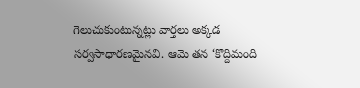గెలుచుకుంటున్నట్లు వార్తలు అక్కడ సర్వసాధారణమైనవి. ఆమె తన ‘కొద్దిమంది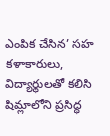ఎంపిక చేసిన’ సహ కళాకారులు, విద్యార్థులతో కలిసి షిమ్లాలోని ప్రసిద్ధ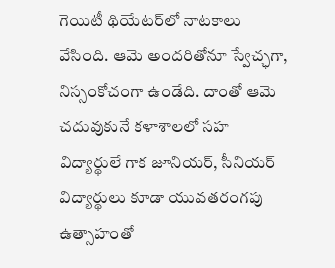గెయిటీ థియేటర్‌లో నాటకాలు వేసింది. ఆమె అందరితోనూ స్వేచ్ఛగా, నిస్సంకోచంగా ఉండేది. దాంతో ఆమె చదువుకునే కళాశాలలో సహ విద్యార్థులే గాక జూనియర్‌, సీనియర్‌ విద్యార్థులు కూడా యువతరంగపు ఉత్సాహంతో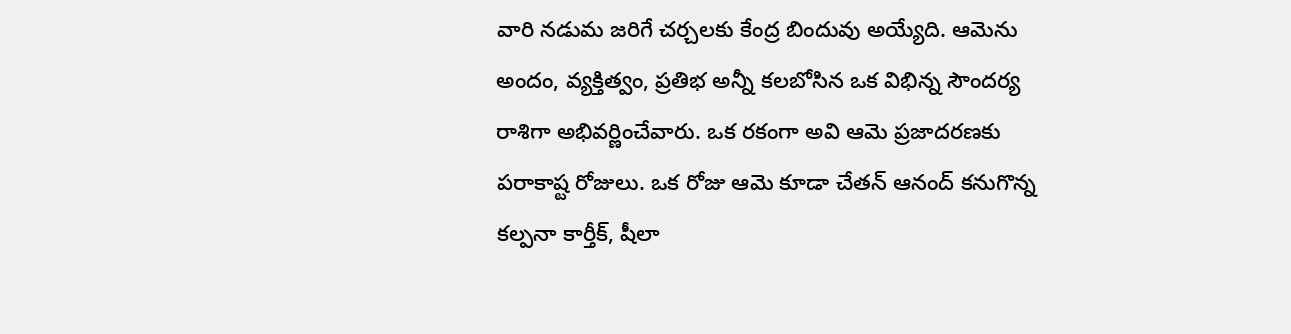వారి నడుమ జరిగే చర్చలకు కేంద్ర బిందువు అయ్యేది. ఆమెను అందం, వ్యక్తిత్వం, ప్రతిభ అన్నీ కలబోసిన ఒక విభిన్న సౌందర్య రాశిగా అభివర్ణించేవారు. ఒక రకంగా అవి ఆమె ప్రజాదరణకు పరాకాష్ట రోజులు. ఒక రోజు ఆమె కూడా చేతన్‌ ఆనంద్‌ కనుగొన్న కల్పనా కార్తీక్‌, షీలా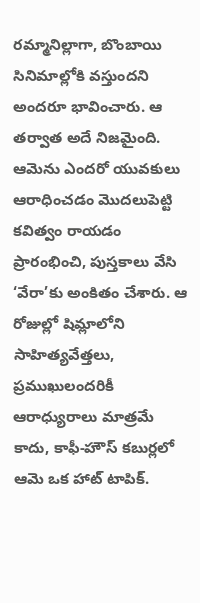రమ్మానిల్లాగా, బొంబాయి సినిమాల్లోకి వస్తుందని అందరూ భావించారు. ఆ తర్వాత అదే నిజమైంది. ఆమెను ఎందరో యువకులు ఆరాధించడం మొదలుపెట్టి కవిత్వం రాయడం ప్రారంభించి, పుస్తకాలు వేసి ‘వేరా’కు అంకితం చేశారు. ఆ రోజుల్లో షిమ్లాలోని సాహిత్యవేత్తలు, ప్రముఖులందరికీ ఆరాధ్యురాలు మాత్రమే కాదు, కాఫీ-హౌస్‌ కబుర్లలో ఆమె ఒక హాట్‌ టాపిక్‌.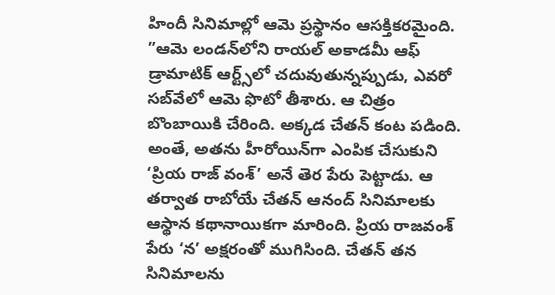హిందీ సినిమాల్లో ఆమె ప్రస్థానం ఆసక్తికరమైంది. ”ఆమె లండన్‌లోని రాయల్‌ అకాడమీ ఆఫ్‌ డ్రామాటిక్‌ ఆర్ట్స్‌లో చదువుతున్నప్పుడు, ఎవరో సబ్‌వేలో ఆమె ఫొటో తీశారు. ఆ చిత్రం బొంబాయికి చేరింది. అక్కడ చేతన్‌ కంట పడింది. అంతే, అతను హీరోయిన్‌గా ఎంపిక చేసుకుని ‘ప్రియ రాజ్‌ వంశ్‌’ అనే తెర పేరు పెట్టాడు. ఆ తర్వాత రాబోయే చేతన్‌ ఆనంద్‌ సినిమాలకు ఆస్థాన కథానాయికగా మారింది. ప్రియ రాజవంశ్‌ పేరు ‘న’ అక్షరంతో ముగిసింది. చేతన్‌ తన సినిమాలను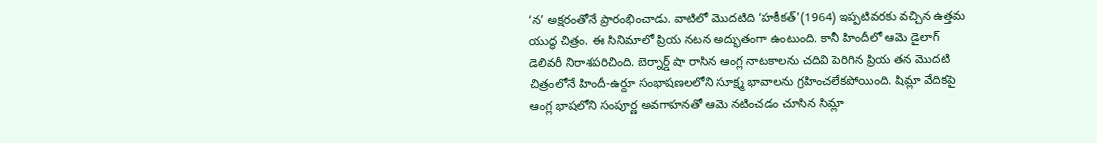‘న’ అక్షరంతోనే ప్రారంభించాడు. వాటిలో మొదటిది ‘హకీకత్‌'(1964) ఇప్పటివరకు వచ్చిన ఉత్తమ యుద్ధ చిత్రం. ఈ సినిమాలో ప్రియ నటన అద్భుతంగా ఉంటుంది. కానీ హిందీలో ఆమె డైలాగ్‌ డెలివరీ నిరాశపరిచింది. బెర్నార్డ్‌ షా రాసిన ఆంగ్ల నాటకాలను చదివి పెరిగిన ప్రియ తన మొదటి చిత్రంలోనే హిందీ-ఉర్దూ సంభాషణలలోని సూక్ష్మ భావాలను గ్రహించలేకపోయింది. షిమ్లా వేదికపై ఆంగ్ల భాషలోని సంపూర్ణ అవగాహనతో ఆమె నటించడం చూసిన సిమ్లా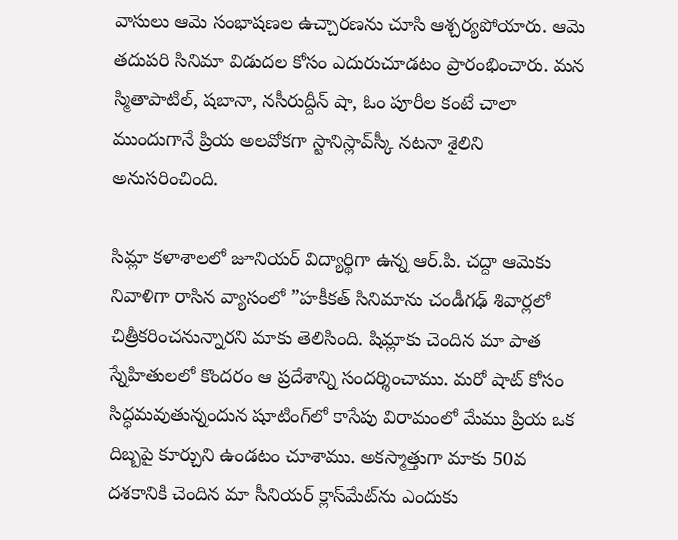వాసులు ఆమె సంభాషణల ఉచ్చారణను చూసి ఆశ్చర్యపోయారు. ఆమె తదుపరి సినిమా విడుదల కోసం ఎదురుచూడటం ప్రారంభించారు. మన స్మితాపాటిల్‌, షబానా, నసీరుద్దీన్‌ షా, ఓం పూరీల కంటే చాలా ముందుగానే ప్రియ అలవోకగా స్టానిస్లావ్‌స్కీ నటనా శైలిని అనుసరించింది.

సిమ్లా కళాశాలలో జూనియర్‌ విద్యార్థిగా ఉన్న ఆర్‌.పి. చద్దా ఆమెకు నివాళిగా రాసిన వ్యాసంలో ”హకీకత్‌ సినిమాను చండీగఢ్‌ శివార్లలో చిత్రీకరించనున్నారని మాకు తెలిసింది. షిమ్లాకు చెందిన మా పాత స్నేహితులలో కొందరం ఆ ప్రదేశాన్ని సందర్శించాము. మరో షాట్‌ కోసం సిద్ధమవుతున్నందున షూటింగ్‌లో కాసేపు విరామంలో మేము ప్రియ ఒక దిబ్బపై కూర్చుని ఉండటం చూశాము. అకస్మాత్తుగా మాకు 50వ దశకానికి చెందిన మా సీనియర్‌ క్లాస్‌మేట్‌ను ఎందుకు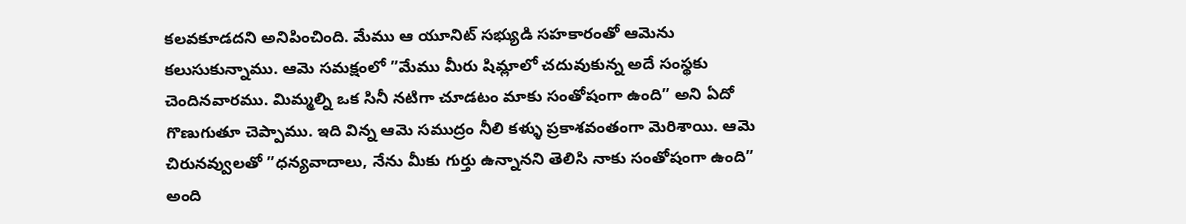కలవకూడదని అనిపించింది. మేము ఆ యూనిట్‌ సభ్యుడి సహకారంతో ఆమెను కలుసుకున్నాము. ఆమె సమక్షంలో ”మేము మీరు షిమ్లాలో చదువుకున్న అదే సంస్థకు చెందినవారము. మిమ్మల్ని ఒక సినీ నటిగా చూడటం మాకు సంతోషంగా ఉంది” అని ఏదో గొణుగుతూ చెప్పాము. ఇది విన్న ఆమె సముద్రం నీలి కళ్ళు ప్రకాశవంతంగా మెరిశాయి. ఆమె చిరునవ్వులతో ”ధన్యవాదాలు, నేను మీకు గుర్తు ఉన్నానని తెలిసి నాకు సంతోషంగా ఉంది” అంది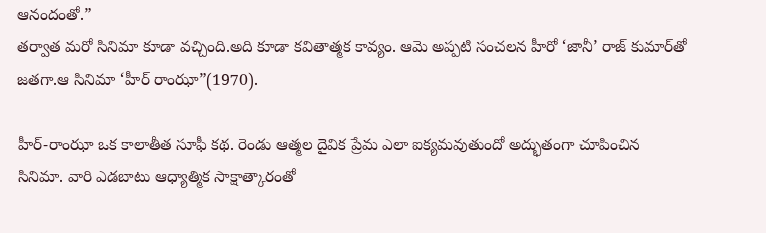ఆనందంతో.”
తర్వాత మరో సినిమా కూడా వచ్చింది.అది కూడా కవితాత్మక కావ్యం. ఆమె అప్పటి సంచలన హీరో ‘జానీ’ రాజ్‌ కుమార్‌తో జతగా.ఆ సినిమా ‘హీర్‌ రాంఝా”(1970).

హీర్‌-రాంఝా ఒక కాలాతీత సూఫీ కథ. రెండు ఆత్మల దైవిక ప్రేమ ఎలా ఐక్యమవుతుందో అద్భుతంగా చూపించిన సినిమా. వారి ఎడబాటు ఆధ్యాత్మిక సాక్షాత్కారంతో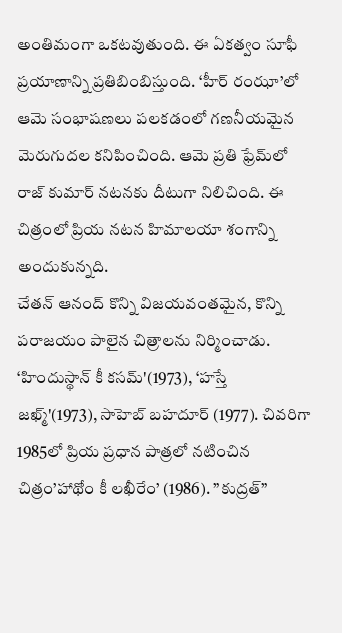అంతిమంగా ఒకటవుతుంది. ఈ ఏకత్వం సూఫీ ప్రయాణాన్ని ప్రతిబింబిస్తుంది. ‘హీర్‌ రంఝా’లో ఆమె సంభాషణలు పలకడంలో గణనీయమైన మెరుగుదల కనిపించింది. ఆమె ప్రతి ఫ్రేమ్‌లో రాజ్‌ కుమార్‌ నటనకు దీటుగా నిలిచింది. ఈ చిత్రంలో ప్రియ నటన హిమాలయా శంగాన్ని అందుకున్నది.
చేతన్‌ ఆనంద్‌ కొన్ని విజయవంతమైన, కొన్ని పరాజయం పాలైన చిత్రాలను నిర్మించాడు. ‘హిందుస్థాన్‌ కీ కసమ్‌'(1973), ‘హస్తే జఖ్మ్‌'(1973), సాహెబ్‌ బహదూర్‌ (1977). చివరిగా 1985లో ప్రియ ప్రధాన పాత్రలో నటించిన చిత్రం’హాథోం కీ లఖీరేం’ (1986). ”కుద్రత్‌”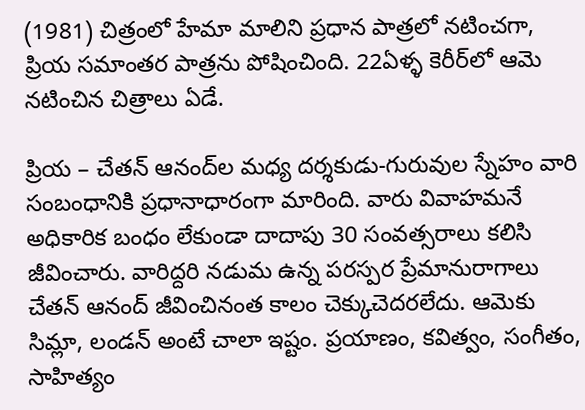(1981) చిత్రంలో హేమా మాలిని ప్రధాన పాత్రలో నటించగా, ప్రియ సమాంతర పాత్రను పోషించింది. 22ఏళ్ళ కెరీర్‌లో ఆమె నటించిన చిత్రాలు ఏడే.

ప్రియ – చేతన్‌ ఆనంద్‌ల మధ్య దర్శకుడు-గురువుల స్నేహం వారి సంబంధానికి ప్రధానాధారంగా మారింది. వారు వివాహమనే అధికారిక బంధం లేకుండా దాదాపు 30 సంవత్సరాలు కలిసి జీవించారు. వారిద్దరి నడుమ ఉన్న పరస్పర ప్రేమానురాగాలు చేతన్‌ ఆనంద్‌ జీవించినంత కాలం చెక్కుచెదరలేదు. ఆమెకు సిమ్లా, లండన్‌ అంటే చాలా ఇష్టం. ప్రయాణం, కవిత్వం, సంగీతం, సాహిత్యం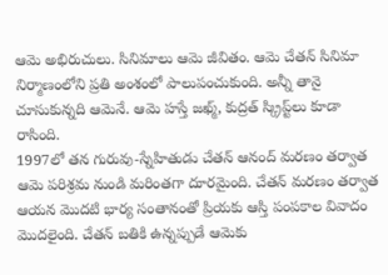ఆమె అభిరుచులు. సినిమాలు ఆమె జీవితం. ఆమె చేతన్‌ సినిమా నిర్మాణంలోని ప్రతి అంశంలో పాలుపంచుకుంది. అన్నీ తానై చూసుకున్నది ఆమెనే. ఆమె హస్తే జఖ్మ్‌, కుద్రత్‌ స్క్రిప్ట్‌లు కూడా రాసింది.
1997లో తన గురువు-స్నేహితుడు చేతన్‌ ఆనంద్‌ మరణం తర్వాత ఆమె పరిశ్రమ నుండి మరింతగా దూరమైంది. చేతన్‌ మరణం తర్వాత ఆయన మొదటి భార్య సంతానంతో ప్రియకు ఆస్తి పంపకాల వివాదం మొదలైంది. చేతన్‌ బతికి ఉన్నప్పుడే ఆమెకు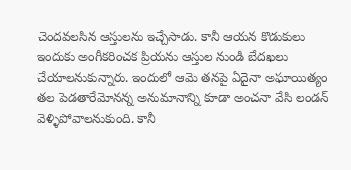చెందవలసిన ఆస్తులను ఇచ్చేసాడు. కానీ ఆయన కొడుకులు ఇందుకు అంగీకరించక ప్రియను ఆస్తుల నుండి బేదఖలు చేయాలనుకున్నారు. ఇందులో ఆమె తనపై ఏదైనా అఘాయిత్యం తల పెడతారేమోనన్న అనుమానాన్ని కూడా అంచనా వేసి లండన్‌ వెళ్ళిపోవాలనుకుంది. కానీ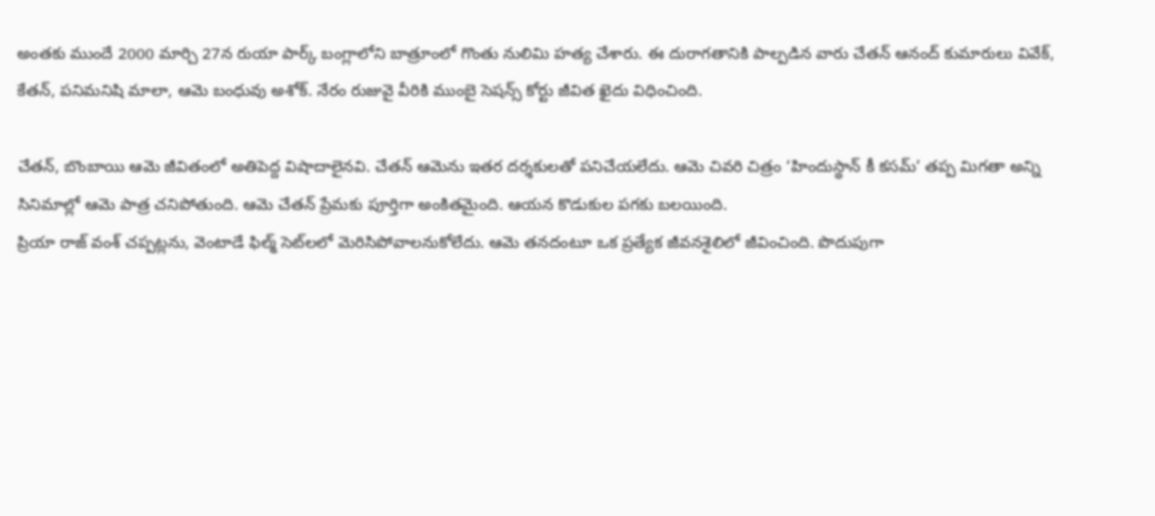అంతకు ముందే 2000 మార్చి 27న రుయా పార్క్‌ బంగ్లాలోని బాత్రూంలో గొంతు నులిమి హత్య చేశారు. ఈ దురాగతానికి పాల్పడిన వారు చేతన్‌ ఆనంద్‌ కుమారులు వివేక్‌, కేతన్‌, పనిమనిషి మాలా, ఆమె బంధువు అశోక్‌. నేరం రుజువై వీరికి ముంబై సెషన్స్‌ కోర్టు జీవిత ఖైదు విధించింది.

చేతన్‌, బొంబాయి ఆమె జీవితంలో అతిపెద్ద విషాదాలైనవి. చేతన్‌ ఆమెను ఇతర దర్శకులతో పనిచేయలేదు. ఆమె చివరి చిత్రం ‘హిందుస్థాన్‌ కీ కసమ్‌’ తప్ప మిగతా అన్ని సినిమాల్లో ఆమె పాత్ర చనిపోతుంది. ఆమె చేతన్‌ ప్రేమకు పూర్తిగా అంకితమైంది. ఆయన కొడుకుల పగకు బలయింది.
ప్రియా రాజ్‌ వంశ్‌ చప్పట్లను, వెంటాడే ఫిల్మ్‌ సెట్‌లలో మెరిసిపోవాలనుకోలేదు. ఆమె తనదంటూ ఒక ప్రత్యేక జీవనశైలిలో జీవించింది. పొదుపుగా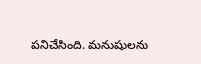పనిచేసింది. మనుషులను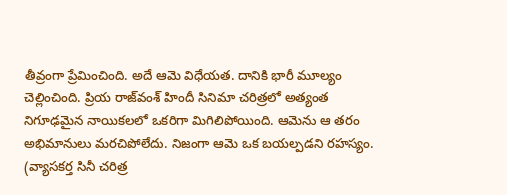తీవ్రంగా ప్రేమించింది. అదే ఆమె విధేయత. దానికి భారీ మూల్యం చెల్లించింది. ప్రియ రాజ్‌వంశ్‌ హిందీ సినిమా చరిత్రలో అత్యంత నిగూఢమైన నాయికలలో ఒకరిగా మిగిలిపోయింది. ఆమెను ఆ తరం అభిమానులు మరచిపోలేదు. నిజంగా ఆమె ఒక బయల్పడని రహస్యం.
(వ్యాసకర్త సినీ చరిత్ర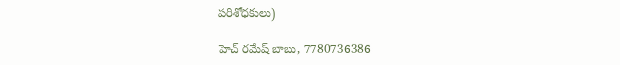పరిశోధకులు)

హెచ్‌ రమేష్‌ బాబు, 7780736386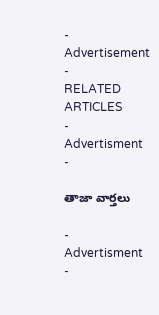- Advertisement -
RELATED ARTICLES
- Advertisment -

తాజా వార్తలు

- Advertisment -